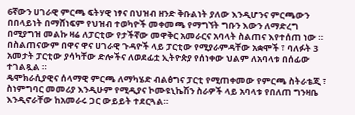6ኛውን ሀገራዊ ምርጫ ፍትሃዊ ነፃና በህዝብ ዘንድ ቅቡልነት ያለው እንዲሆንና ምርጫውን በበላይነት በማሸነፍም የህዝብ ተወካዮች መቀመጫ የማግኘት ግቡን እውን ለማድረግ በሚያግዝ መልኩ ዛሬ ለፓርቲው የታችኛው መዋቅር አመራርና አባላት ስልጠና እየተሰጠ ነው ።
በስልጠናውም በዋና ዋና ሀገራዊ ጉዳዮች ላይ ፓርቲው የሚያራምዳቸው አቋሞች ፣ ባለፉት 3 አመታት ፓርቲው ያሳካቸው ድሎችና ለወደፊቷ ኢትዮጵያ የሰነቀው ህልም ለአባላቱ በሰፊው ተገልጿል ።
ዴሞክራሲያዊና ሰላማዊ ምርጫ ለማካሄድ ብልፅግና ፓርቲ የሚጠቀመው የምርጫ ስትራቴጂ ፣ ስነምግባር መመሪያ እንዲሁም የሚዲያና ኮሙዩኒኬሽን ስራዎች ላይ አባላቱ የበለጠ ግንዛቤ እንዲኖራቸው ከአመራሩ ጋር ውይይት ተደርጓል።